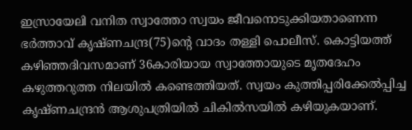ഇസ്രായേലി വനിത സ്വാത്തോ സ്വയം ജീവനൊടുക്കിയതാണെന്ന ഭർത്താവ് കൃഷ്ണചന്ദ്ര(75)ന്റെ വാദം തള്ളി പൊലീസ്. കൊട്ടിയത്ത് കഴിഞ്ഞദിവസമാണ് 36കാരിയായ സ്വാത്തോയുടെ മൃതദേഹം കഴുത്തറുത്ത നിലയിൽ കണ്ടെത്തിയത്. സ്വയം കുത്തിപ്പരിക്കേൽപ്പിച്ച കൃഷ്ണചന്ദ്രൻ ആശുപത്രിയിൽ ചികിൽസയിൽ കഴിയുകയാണ്.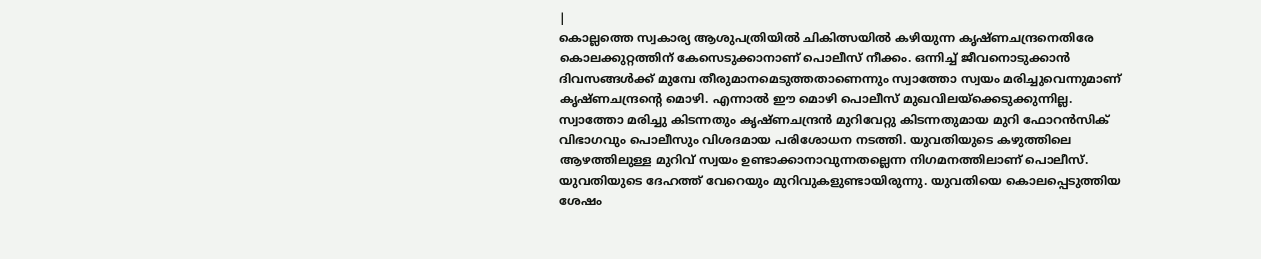|
കൊല്ലത്തെ സ്വകാര്യ ആശുപത്രിയിൽ ചികിത്സയിൽ കഴിയുന്ന കൃഷ്ണചന്ദ്രനെതിരേ കൊലക്കുറ്റത്തിന് കേസെടുക്കാനാണ് പൊലീസ് നീക്കം. ഒന്നിച്ച് ജീവനൊടുക്കാൻ ദിവസങ്ങൾക്ക് മുമ്പേ തീരുമാനമെടുത്തതാണെന്നും സ്വാത്തോ സ്വയം മരിച്ചുവെന്നുമാണ് കൃഷ്ണചന്ദ്രന്റെ മൊഴി. എന്നാൽ ഈ മൊഴി പൊലീസ് മുഖവിലയ്ക്കെടുക്കുന്നില്ല.
സ്വാത്തോ മരിച്ചു കിടന്നതും കൃഷ്ണചന്ദ്രൻ മുറിവേറ്റു കിടന്നതുമായ മുറി ഫോറൻസിക് വിഭാഗവും പൊലീസും വിശദമായ പരിശോധന നടത്തി. യുവതിയുടെ കഴുത്തിലെ ആഴത്തിലുള്ള മുറിവ് സ്വയം ഉണ്ടാക്കാനാവുന്നതല്ലെന്ന നിഗമനത്തിലാണ് പൊലീസ്. യുവതിയുടെ ദേഹത്ത് വേറെയും മുറിവുകളുണ്ടായിരുന്നു. യുവതിയെ കൊലപ്പെടുത്തിയ ശേഷം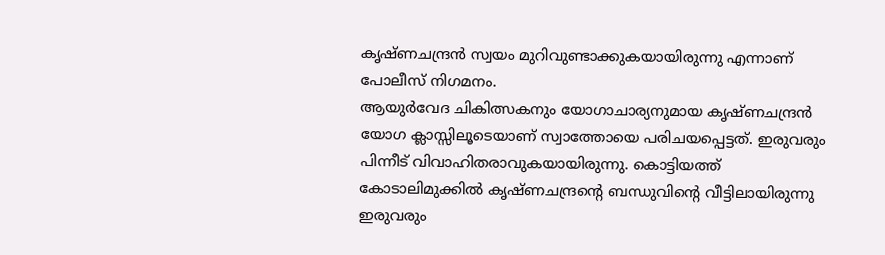കൃഷ്ണചന്ദ്രൻ സ്വയം മുറിവുണ്ടാക്കുകയായിരുന്നു എന്നാണ് പോലീസ് നിഗമനം.
ആയുർവേദ ചികിത്സകനും യോഗാചാര്യനുമായ കൃഷ്ണചന്ദ്രൻ യോഗ ക്ലാസ്സിലൂടെയാണ് സ്വാത്തോയെ പരിചയപ്പെട്ടത്. ഇരുവരും പിന്നീട് വിവാഹിതരാവുകയായിരുന്നു. കൊട്ടിയത്ത് കോടാലിമുക്കിൽ കൃഷ്ണചന്ദ്രന്റെ ബന്ധുവിന്റെ വീട്ടിലായിരുന്നു ഇരുവരും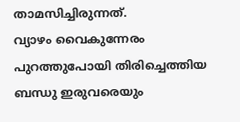താമസിച്ചിരുന്നത്.
വ്യാഴം വൈകുന്നേരം പുറത്തുപോയി തിരിച്ചെത്തിയ ബന്ധു ഇരുവരെയും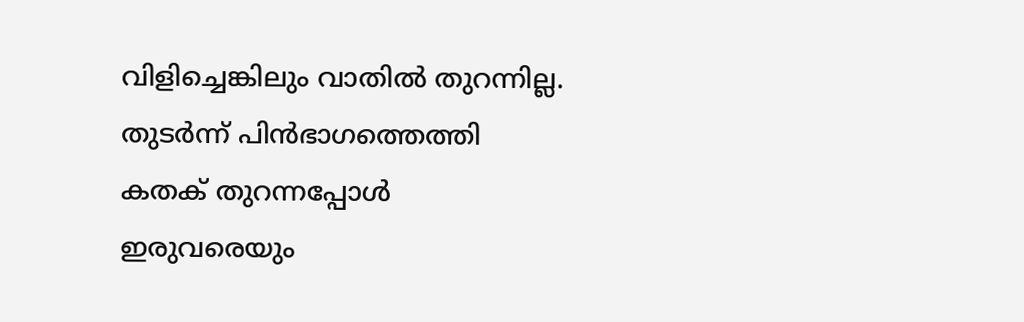വിളിച്ചെങ്കിലും വാതിൽ തുറന്നില്ല. തുടർന്ന് പിൻഭാഗത്തെത്തി കതക് തുറന്നപ്പോൾ ഇരുവരെയും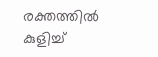രക്തത്തിൽ കുളിച്ച്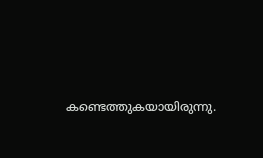കണ്ടെത്തുകയായിരുന്നു.